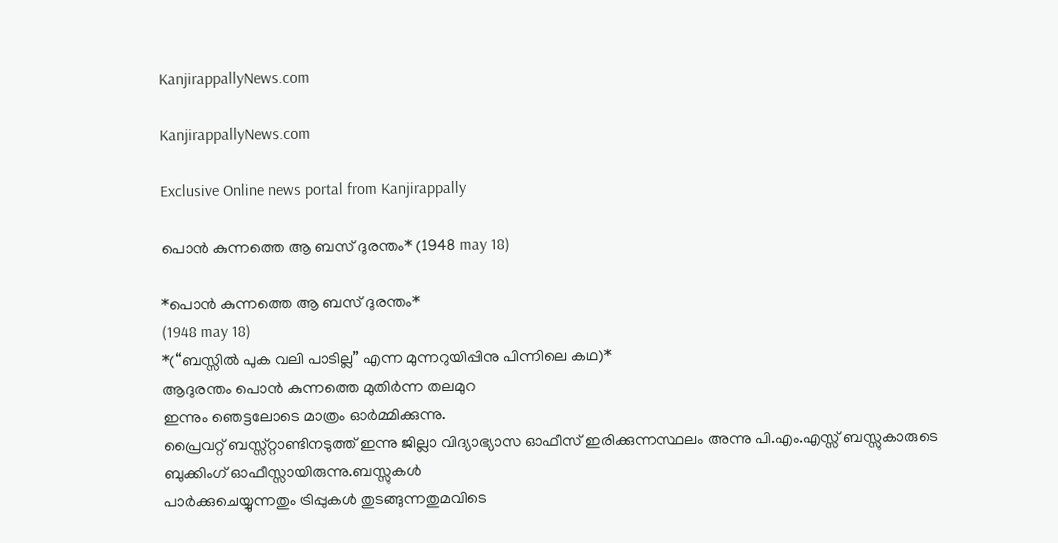KanjirappallyNews.com

KanjirappallyNews.com

Exclusive Online news portal from Kanjirappally

പൊൻ കുന്നത്തെ ആ ബസ് ദുരന്തം* (1948 may 18)

*പൊൻ കുന്നത്തെ ആ ബസ് ദുരന്തം*
(1948 may 18)
*(“ബസ്സിൽ പുക വലി പാടില്ല” എന്ന മുന്നറുയിപ്പിനു പിന്നിലെ കഥ)*
ആദുരന്തം പൊൻ കുന്നത്തെ മുതിർന്ന തലമുറ
ഇന്നും ഞെട്ടലോടെ മാത്രം ഓർമ്മിക്കുന്നു.
പ്രൈവറ്റ് ബസ്സ്റ്റാണ്ടിനടുത്ത് ഇന്നു ജില്ലാ വിദ്യാഭ്യാസ ഓഫീസ് ഇരിക്കുന്നസ്ഥലം അന്നു പി.എം.എസ്സ് ബസ്സുകാരുടെ ബുക്കിംഗ് ഓഫീസ്സായിരുന്നു.ബസ്സുകൾ
പാർക്കുചെയ്യുന്നതും ട്രിപ്പുകൾ തുടങ്ങുന്നതുമവിടെ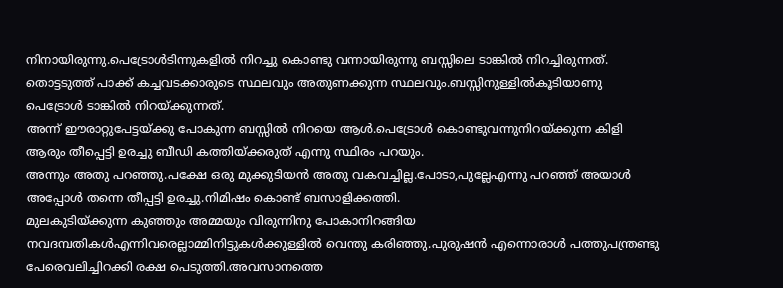നിനായിരുന്നു.പെട്രോൾടിന്നുകളിൽ നിറച്ചു കൊണ്ടു വന്നായിരുന്നു ബസ്സിലെ ടാങ്കിൽ നിറച്ചിരുന്നത്.
തൊട്ടടുത്ത് പാക്ക് കച്ചവടക്കാരുടെ സ്ഥലവും അതുണക്കുന്ന സ്ഥലവും.ബസ്സിനുള്ളിൽകൂടിയാണു പെട്രോൾ ടാങ്കിൽ നിറയ്ക്കുന്നത്.
അന്ന് ഈരാറ്റുപേട്ടയ്ക്കു പോകുന്ന ബസ്സിൽ നിറയെ ആൾ.പെട്രോൾ കൊണ്ടുവന്നുനിറയ്ക്കുന്ന കിളി ആരും തീപ്പെട്ടി ഉരച്ചു ബീഡി കത്തിയ്ക്കരുത് എന്നു സ്ഥിരം പറയും.
അന്നും അതു പറഞ്ഞു.പക്ഷേ ഒരു മുക്കുടിയൻ അതു വകവച്ചില്ല.പോടാ,പുല്ലേഎന്നു പറഞ്ഞ് അയാൾ അപ്പോൾ തന്നെ തീപ്പട്ടി ഉരച്ചു.നിമിഷം കൊണ്ട് ബസാളിക്കത്തി.
മുലകുടിയ്ക്കുന്ന കുഞ്ഞും അമ്മയും വിരുന്നിനു പോകാനിറങ്ങിയ നവദമ്പതികൾഎന്നിവരെല്ലാമ്മിനിട്ടുകൾക്കുള്ളിൽ വെന്തു കരിഞ്ഞു.പുരുഷൻ എന്നൊരാൾ പത്തുപന്ത്രണ്ടു
പേരെവലിച്ചിറക്കി രക്ഷ പെടുത്തി.അവസാനത്തെ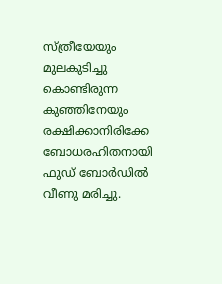സ്ത്രീയേയും മുലകുടിച്ചു കൊണ്ടിരുന്ന
കുഞ്ഞിനേയും രക്ഷിക്കാനിരിക്കേ ബോധരഹിതനായി ഫുഡ് ബോർഡിൽ വീണു മരിച്ചു.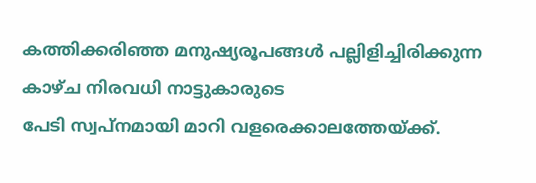കത്തിക്കരിഞ്ഞ മനുഷ്യരൂപങ്ങൾ പല്ലിളിച്ചിരിക്കുന്ന കാഴ്ച നിരവധി നാട്ടുകാരുടെ
പേടി സ്വപ്നമായി മാറി വളരെക്കാലത്തേയ്ക്ക്.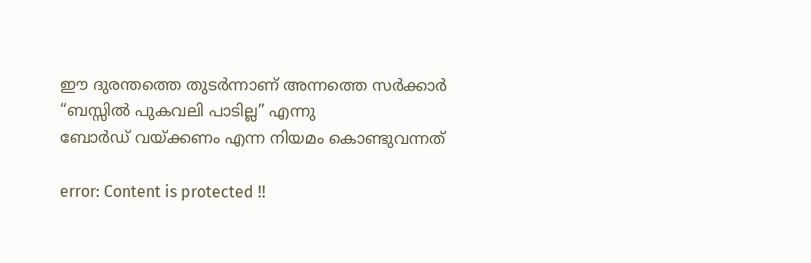ഈ ദുരന്തത്തെ തുടർന്നാണ് അന്നത്തെ സർക്കാർ
“ബസ്സിൽ പുകവലി പാടില്ല” എന്നു
ബോർഡ് വയ്ക്കണം എന്ന നിയമം കൊണ്ടുവന്നത്

error: Content is protected !!